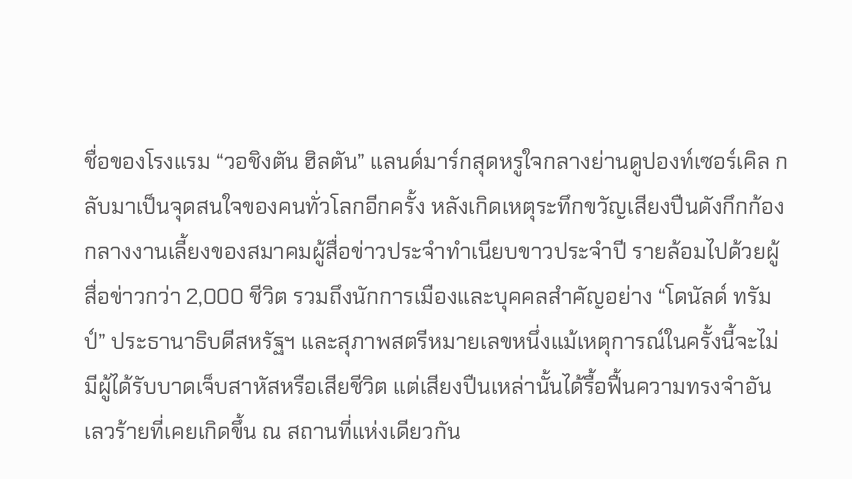ชื่อของโรงแรม “วอชิงตัน ฮิลตัน” แลนด์มาร์กสุดหรูใจกลางย่านดูปองท์เซอร์เคิล กลับมาเป็นจุดสนใจของคนทั่วโลกอีกครั้ง หลังเกิดเหตุระทึกขวัญเสียงปืนดังกึกก้อง กลางงานเลี้ยงของสมาคมผู้สื่อข่าวประจำทำเนียบขาวประจำปี รายล้อมไปด้วยผู้สื่อข่าวกว่า 2,000 ชีวิต รวมถึงนักการเมืองและบุคคลสำคัญอย่าง “โดนัลด์ ทรัมป์” ประธานาธิบดีสหรัฐฯ และสุภาพสตรีหมายเลขหนึ่งแม้เหตุการณ์ในครั้งนี้จะไม่มีผู้ได้รับบาดเจ็บสาหัสหรือเสียชีวิต แต่เสียงปืนเหล่านั้นได้รื้อฟื้นความทรงจำอันเลวร้ายที่เคยเกิดขึ้น ณ สถานที่แห่งเดียวกัน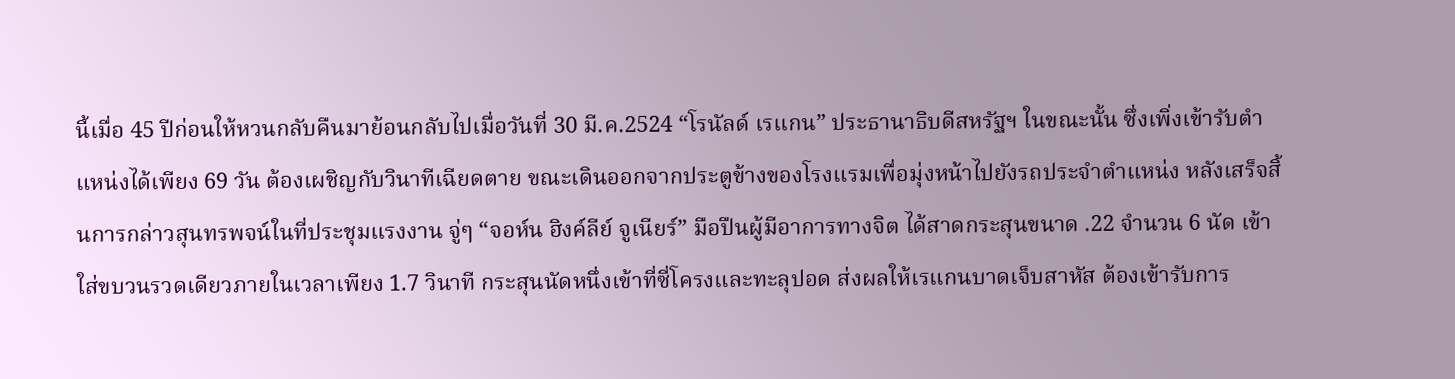นี้เมื่อ 45 ปีก่อนให้หวนกลับคืนมาย้อนกลับไปเมื่อวันที่ 30 มี.ค.2524 “โรนัลด์ เรแกน” ประธานาธิบดีสหรัฐฯ ในขณะนั้น ซึ่งเพิ่งเข้ารับตำแหน่งได้เพียง 69 วัน ต้องเผชิญกับวินาทีเฉียดตาย ขณะเดินออกจากประตูข้างของโรงแรมเพื่อมุ่งหน้าไปยังรถประจำตำแหน่ง หลังเสร็จสิ้นการกล่าวสุนทรพจน์ในที่ประชุมแรงงาน จู่ๆ “จอห์น ฮิงค์ลีย์ จูเนียร์” มือปืนผู้มีอาการทางจิต ได้สาดกระสุนขนาด .22 จำนวน 6 นัด เข้าใส่ขบวนรวดเดียวภายในเวลาเพียง 1.7 วินาที กระสุนนัดหนึ่งเข้าที่ซี่โครงและทะลุปอด ส่งผลให้เรแกนบาดเจ็บสาหัส ต้องเข้ารับการ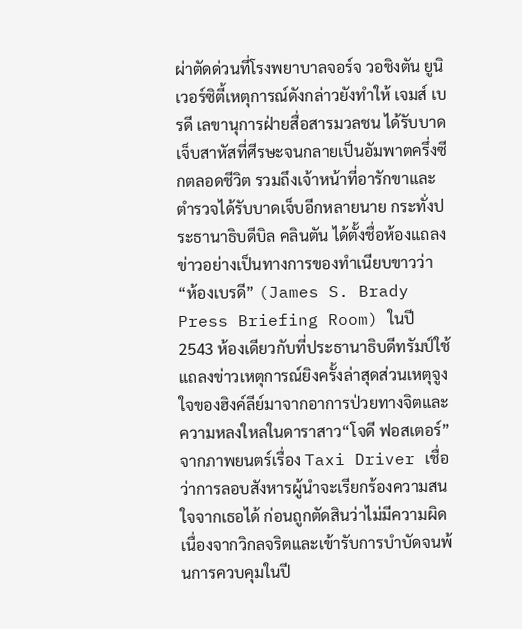ผ่าตัดด่วนที่โรงพยาบาลจอร์จ วอชิงตัน ยูนิเวอร์ซิตี้เหตุการณ์ดังกล่าวยังทำให้ เจมส์ เบรดี เลขานุการฝ่ายสื่อสารมวลชน ได้รับบาดเจ็บสาหัสที่ศีรษะจนกลายเป็นอัมพาตครึ่งซีกตลอดชีวิต รวมถึงเจ้าหน้าที่อารักขาและตำรวจได้รับบาดเจ็บอีกหลายนาย กระทั่งประธานาธิบดีบิล คลินตัน ได้ตั้งชื่อห้องแถลงข่าวอย่างเป็นทางการของทำเนียบขาวว่า “ห้องเบรดี” (James S. Brady Press Briefing Room) ในปี 2543 ห้องเดียวกับที่ประธานาธิบดีทรัมป์ใช้แถลงข่าวเหตุการณ์ยิงครั้งล่าสุดส่วนเหตุจูงใจของฮิงค์ลีย์มาจากอาการป่วยทางจิตและความหลงใหลในดาราสาว“โจดี ฟอสเตอร์” จากภาพยนตร์เรื่อง Taxi Driver เชื่อว่าการลอบสังหารผู้นำจะเรียกร้องความสนใจจากเธอได้ ก่อนถูกตัดสินว่าไม่มีความผิดเนื่องจากวิกลจริตและเข้ารับการบำบัดจนพ้นการควบคุมในปี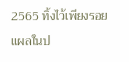2565 ทิ้งไว้เพียงรอยแผลในป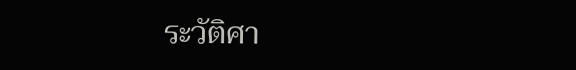ระวัติศา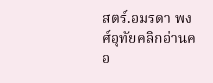สตร์.อมรดา พงศ์อุทัยคลิกอ่านคอ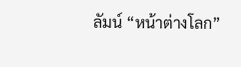ลัมน์ “หน้าต่างโลก”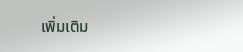เพิ่มเติม